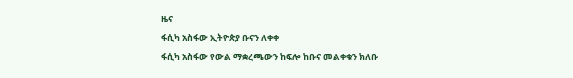ዜና
ፋሲካ አስፋው ኢትዮጵያ ቡናን ለቀቀ
ፋሲካ አስፋው የውል ማቋረጫውን ከፍሎ ከቡና መልቀቁን ክለቡ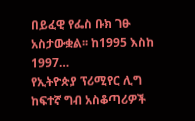በይፈዊ የፌስ ቡክ ገፁ አስታውቋል፡፡ ከ1995 እስከ 1997…
የኢትዮጵያ ፕሪሚየር ሊግ ከፍተኛ ግብ አስቆጣሪዎች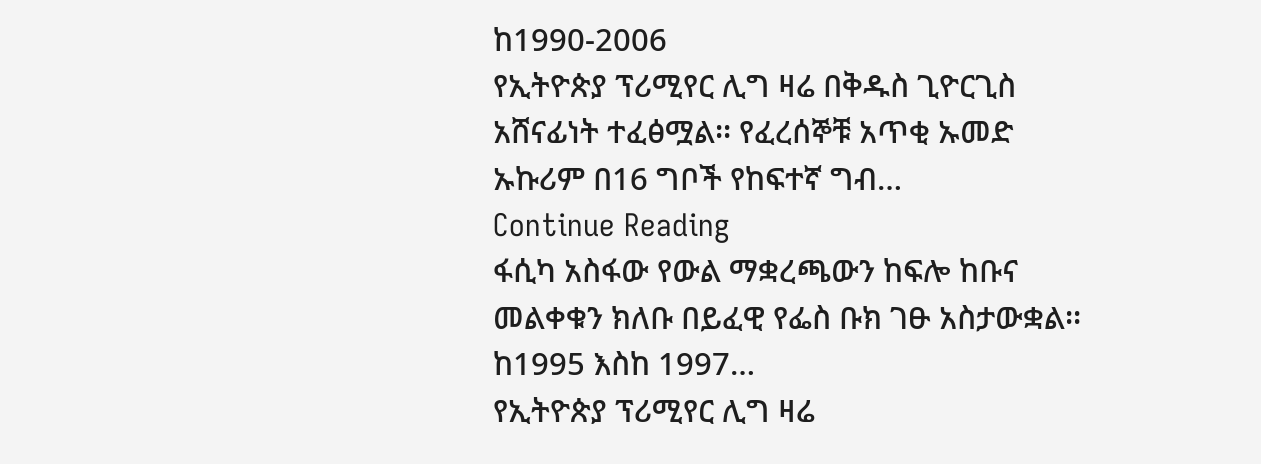ከ1990-2006
የኢትዮጵያ ፕሪሚየር ሊግ ዛሬ በቅዱስ ጊዮርጊስ አሸናፊነት ተፈፅሟል፡፡ የፈረሰኞቹ አጥቂ ኡመድ ኡኩሪም በ16 ግቦች የከፍተኛ ግብ…
Continue Reading
ፋሲካ አስፋው የውል ማቋረጫውን ከፍሎ ከቡና መልቀቁን ክለቡ በይፈዊ የፌስ ቡክ ገፁ አስታውቋል፡፡ ከ1995 እስከ 1997…
የኢትዮጵያ ፕሪሚየር ሊግ ዛሬ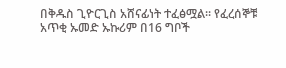በቅዱስ ጊዮርጊስ አሸናፊነት ተፈፅሟል፡፡ የፈረሰኞቹ አጥቂ ኡመድ ኡኩሪም በ16 ግቦች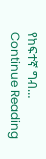የከፍተኛ ግብ…
Continue Reading